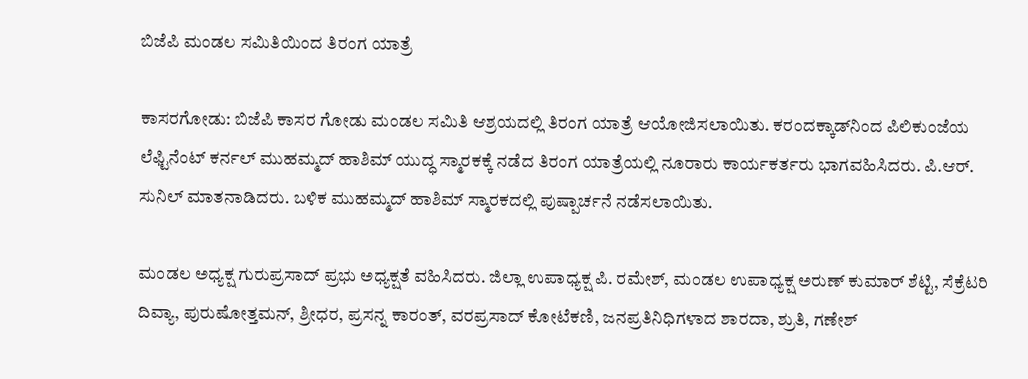ಬಿಜೆಪಿ ಮಂಡಲ ಸಮಿತಿಯಿಂದ ತಿರಂಗ ಯಾತ್ರೆ

ಕಾಸರಗೋಡು: ಬಿಜೆಪಿ ಕಾಸರ ಗೋಡು ಮಂಡಲ ಸಮಿತಿ ಆಶ್ರಯದಲ್ಲಿ ತಿರಂಗ ಯಾತ್ರೆ ಆಯೋಜಿಸಲಾಯಿತು. ಕರಂದಕ್ಕಾಡ್‌ನಿಂದ ಪಿಲಿಕುಂಜೆಯ ಲೆಫ್ಟಿನೆಂಟ್ ಕರ್ನಲ್ ಮುಹಮ್ಮದ್ ಹಾಶಿಮ್ ಯುದ್ಧ ಸ್ಮಾರಕಕ್ಕೆ ನಡೆದ ತಿರಂಗ ಯಾತ್ರೆಯಲ್ಲಿ ನೂರಾರು ಕಾರ್ಯಕರ್ತರು ಭಾಗವಹಿಸಿದರು. ಪಿ.ಆರ್. ಸುನಿಲ್ ಮಾತನಾಡಿದರು. ಬಳಿಕ ಮುಹಮ್ಮದ್ ಹಾಶಿಮ್ ಸ್ಮಾರಕದಲ್ಲಿ ಪುಷ್ಪಾರ್ಚನೆ ನಡೆಸಲಾಯಿತು.

ಮಂಡಲ ಅಧ್ಯಕ್ಷ ಗುರುಪ್ರಸಾದ್ ಪ್ರಭು ಅಧ್ಯಕ್ಷತೆ ವಹಿಸಿದರು. ಜಿಲ್ಲಾ ಉಪಾಧ್ಯಕ್ಷ ಪಿ. ರಮೇಶ್, ಮಂಡಲ ಉಪಾಧ್ಯಕ್ಷ ಅರುಣ್ ಕುಮಾರ್ ಶೆಟ್ಟಿ, ಸೆಕ್ರೆಟರಿ ದಿವ್ಯಾ, ಪುರುಷೋತ್ತಮನ್, ಶ್ರೀಧರ, ಪ್ರಸನ್ನ ಕಾರಂತ್, ವರಪ್ರಸಾದ್ ಕೋಟೆಕಣಿ, ಜನಪ್ರತಿನಿಧಿಗಳಾದ ಶಾರದಾ, ಶ್ರುತಿ, ಗಣೇಶ್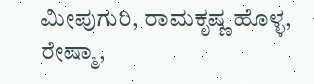ಮೀಪುಗುರಿ, ರಾಮಕೃಷ್ಣ ಹೊಳ್ಳ, ರೇಷ್ಮಾ,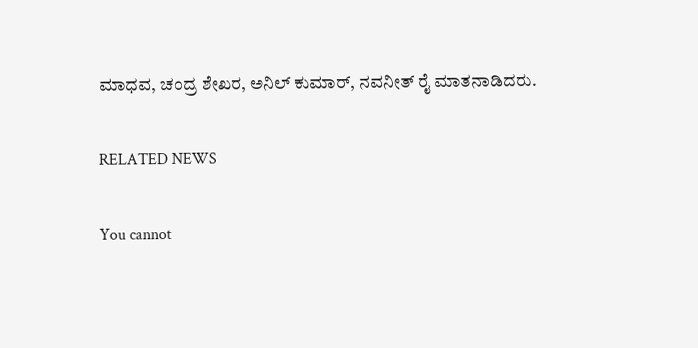ಮಾಧವ, ಚಂದ್ರ ಶೇಖರ, ಅನಿಲ್ ಕುಮಾರ್, ನವನೀತ್ ರೈ ಮಾತನಾಡಿದರು.

RELATED NEWS

You cannot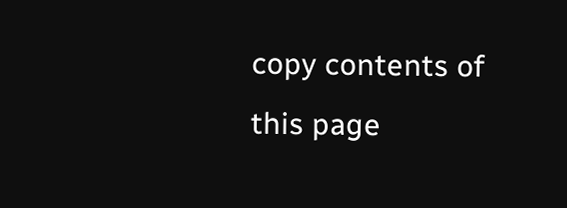copy contents of this page